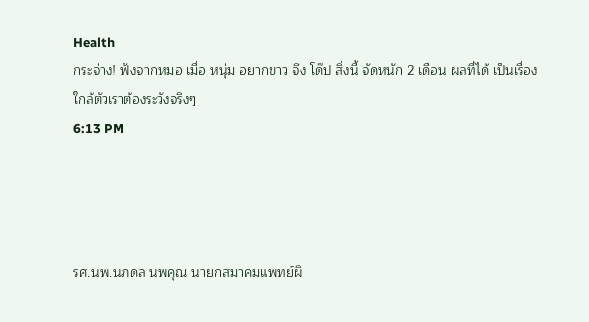Health
กระจ่าง! ฟังจากหมอ เมื่อ หนุ่ม อยากขาว จึง โด๊ป สิ่งนี้ จัดหนัก 2 เดือน ผลที่ได้ เป็นเรื่องใกล้ตัวเราต้องระวังจริงๆ
6:13 PM




รศ.นพ.นภดล นพคุณ นายกสมาคมแพทย์ผิ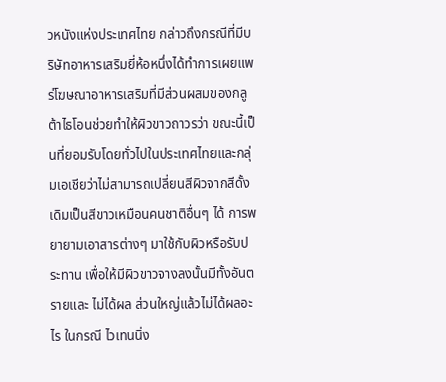วหนังแห่งประเทศไทย กล่าวถึงกรณีที่มีบริษัทอาหารเสริมยี่ห้อหนึ่งได้ทำการเผยแพร่โฆษณาอาหารเสริมที่มีส่วนผสมของกลูต้าไธโอนช่วยทำให้ผิวขาวถาวรว่า ขณะนี้เป็นที่ยอมรับโดยทั่วไปในประเทศไทยและกลุ่มเอเชียว่าไม่สามารถเปลี่ยนสีผิวจากสีดั้งเดิมเป็นสีขาวเหมือนคนชาติอื่นๆ ได้ การพยายามเอาสารต่างๆ มาใช้กับผิวหรือรับประทาน เพื่อให้มีผิวขาวจางลงนั้นมีทั้งอันตรายและ ไม่ได้ผล ส่วนใหญ่แล้วไม่ได้ผลอะไร ในกรณี ไวเทนนิ่ง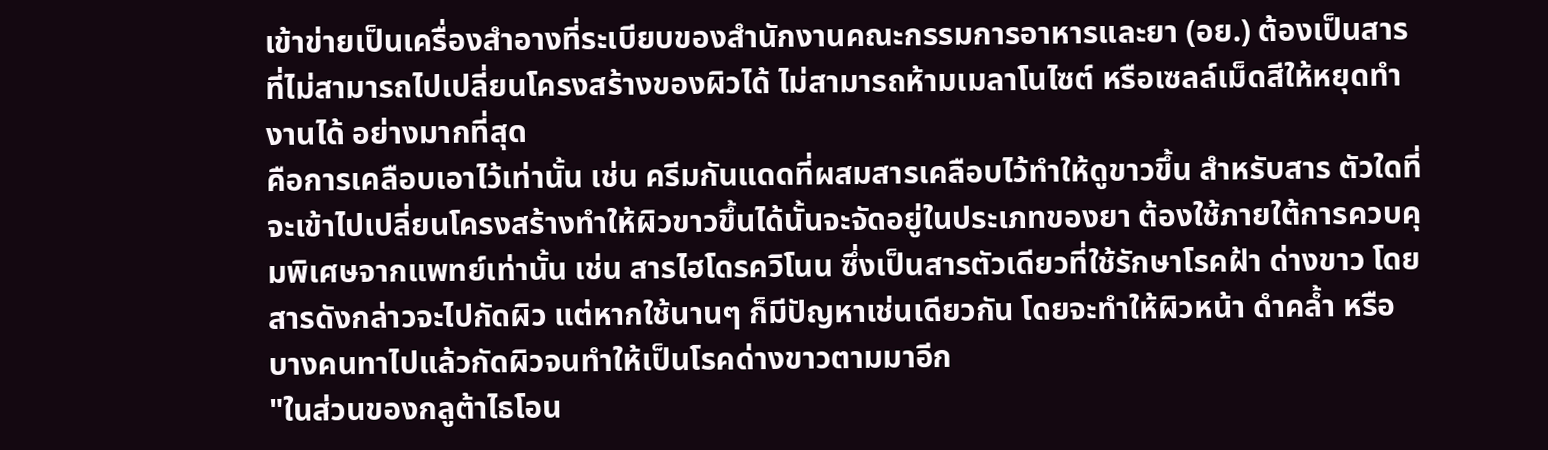เข้าข่ายเป็นเครื่องสำอางที่ระเบียบของสำนักงานคณะกรรมการอาหารและยา (อย.) ต้องเป็นสารที่ไม่สามารถไปเปลี่ยนโครงสร้างของผิวได้ ไม่สามารถห้ามเมลาโนไซต์ หรือเซลล์เม็ดสีให้หยุดทำงานได้ อย่างมากที่สุด
คือการเคลือบเอาไว้เท่านั้น เช่น ครีมกันแดดที่ผสมสารเคลือบไว้ทำให้ดูขาวขึ้น สำหรับสาร ตัวใดที่จะเข้าไปเปลี่ยนโครงสร้างทำให้ผิวขาวขึ้นได้นั้นจะจัดอยู่ในประเภทของยา ต้องใช้ภายใต้การควบคุมพิเศษจากแพทย์เท่านั้น เช่น สารไฮโดรควิโนน ซึ่งเป็นสารตัวเดียวที่ใช้รักษาโรคฝ้า ด่างขาว โดยสารดังกล่าวจะไปกัดผิว แต่หากใช้นานๆ ก็มีปัญหาเช่นเดียวกัน โดยจะทำให้ผิวหน้า ดำคล้ำ หรือบางคนทาไปแล้วกัดผิวจนทำให้เป็นโรคด่างขาวตามมาอีก
"ในส่วนของกลูต้าไธโอน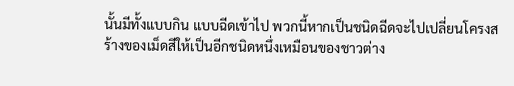นั้นมีทั้งแบบกิน แบบฉีดเข้าไป พวกนี้หากเป็นชนิดฉีดจะไปเปลี่ยนโครงสร้างของเม็ดสีให้เป็นอีกชนิดหนึ่งเหมือนของชาวต่าง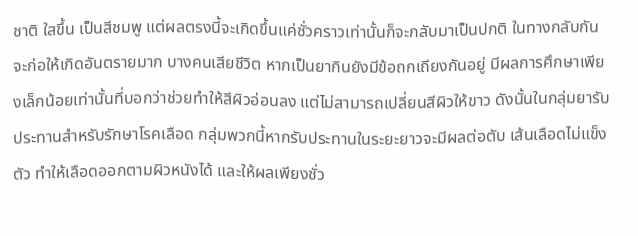ชาติ ใสขึ้น เป็นสีชมพู แต่ผลตรงนี้จะเกิดขึ้นแค่ชั่วคราวเท่านั้นก็จะกลับมาเป็นปกติ ในทางกลับกันจะก่อให้เกิดอันตรายมาก บางคนเสียชีวิต หากเป็นยากินยังมีข้อถกเถียงกันอยู่ มีผลการศึกษาเพียงเล็กน้อยเท่านั้นที่บอกว่าช่วยทำให้สีผิวอ่อนลง แต่ไม่สามารถเปลี่ยนสีผิวให้ขาว ดังนั้นในกลุ่มยารับประทานสำหรับรักษาโรคเลือด กลุ่มพวกนี้หากรับประทานในระยะยาวจะมีผลต่อตับ เส้นเลือดไม่แข็งตัว ทำให้เลือดออกตามผิวหนังได้ และให้ผลเพียงชั่ว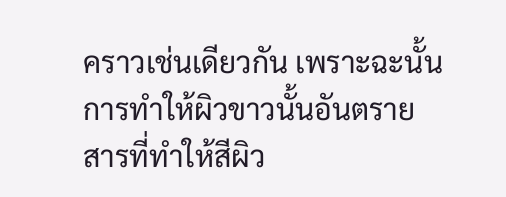คราวเช่นเดียวกัน เพราะฉะนั้นการทำให้ผิวขาวนั้นอันตราย สารที่ทำให้สีผิว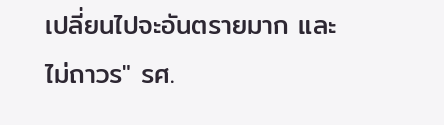เปลี่ยนไปจะอันตรายมาก และไม่ถาวร" รศ.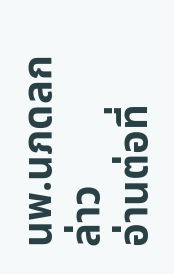นพ.นภดลกล่าว
อ่านต่อที่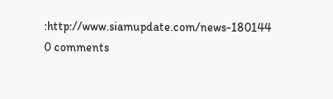:http://www.siamupdate.com/news-180144
0 comments